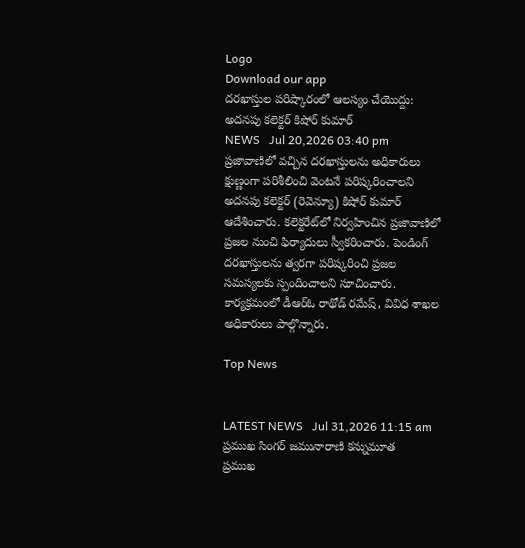Logo
Download our app
దరఖాస్తుల పరిష్కారంలో ఆలస్యం చేయొద్దు: అదనపు కలెక్టర్ కిషోర్ కుమార్
NEWS   Jul 20,2026 03:40 pm
ప్రజావాణిలో వచ్చిన దరఖాస్తులను అధికారులు క్షుణ్ణంగా పరిశీలించి వెంటనే పరిష్కరించాలని అదనపు కలెక్టర్ (రెవెన్యూ) కిషోర్ కుమార్ ఆదేశించారు. కలెక్టరేట్‌లో నిర్వహించిన ప్రజావాణిలో ప్రజల నుంచి ఫిర్యాదులు స్వీకరించారు. పెండింగ్ దరఖాస్తులను త్వరగా పరిష్కరించి ప్రజల సమస్యలకు స్పందించాలని సూచించారు. కార్యక్రమంలో డీఆర్ఓ రాథోడ్ రమేష్, వివిధ శాఖల అధికారులు పాల్గొన్నారు.

Top News


LATEST NEWS   Jul 31,2026 11:15 am
ప్రముఖ సింగర్ జమునారాణి కన్నుమూత
ప్రముఖ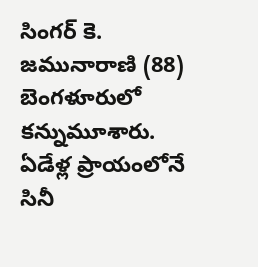సింగర్ కె. జమునారాణి (88) బెంగళూరులో కన్నుమూశారు. ఏడేళ్ల ప్రాయంలోనే సినీ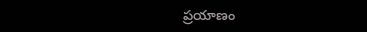ప్రయాణం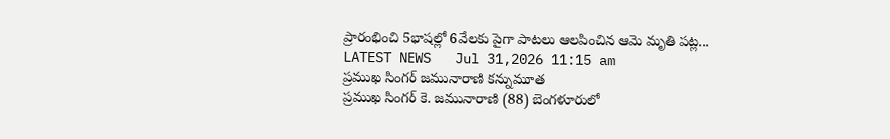ప్రారంభించి 5భాషల్లో 6వేలకు పైగా పాటలు ఆలపించిన ఆమె మృతి పట్ల...
LATEST NEWS   Jul 31,2026 11:15 am
ప్రముఖ సింగర్ జమునారాణి కన్నుమూత
ప్రముఖ సింగర్ కె. జమునారాణి (88) బెంగళూరులో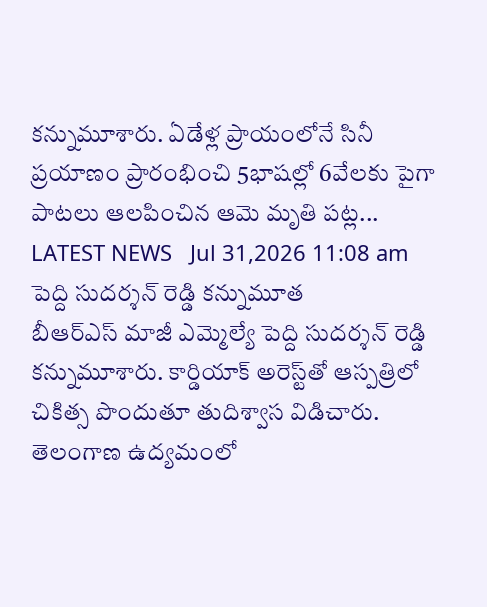కన్నుమూశారు. ఏడేళ్ల ప్రాయంలోనే సినీ ప్రయాణం ప్రారంభించి 5భాషల్లో 6వేలకు పైగా పాటలు ఆలపించిన ఆమె మృతి పట్ల...
LATEST NEWS   Jul 31,2026 11:08 am
పెద్ది సుదర్శన్‌ రెడ్డి కన్నుమూత
బీఆర్ఎస్ మాజీ ఎమ్మెల్యే పెద్ది సుదర్శన్ రెడ్డి కన్నుమూశారు. కార్డియాక్ అరెస్ట్‌తో ఆస్పత్రిలో చికిత్స పొందుతూ తుదిశ్వాస విడిచారు. తెలంగాణ ఉద్యమంలో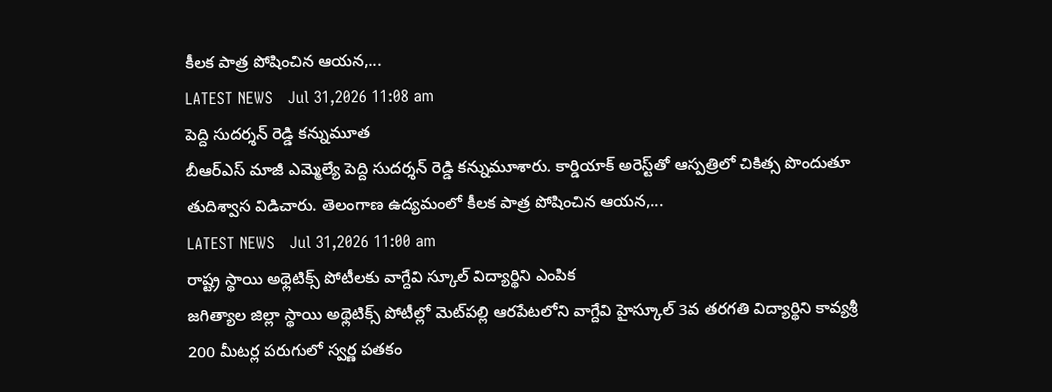కీలక పాత్ర పోషించిన ఆయన,...
LATEST NEWS   Jul 31,2026 11:08 am
పెద్ది సుదర్శన్‌ రెడ్డి కన్నుమూత
బీఆర్ఎస్ మాజీ ఎమ్మెల్యే పెద్ది సుదర్శన్ రెడ్డి కన్నుమూశారు. కార్డియాక్ అరెస్ట్‌తో ఆస్పత్రిలో చికిత్స పొందుతూ తుదిశ్వాస విడిచారు. తెలంగాణ ఉద్యమంలో కీలక పాత్ర పోషించిన ఆయన,...
LATEST NEWS   Jul 31,2026 11:00 am
రాష్ట్ర స్థాయి అథ్లెటిక్స్ పోటీలకు వాగ్దేవి స్కూల్ విద్యార్థిని ఎంపిక
జగిత్యాల జిల్లా స్థాయి అథ్లెటిక్స్ పోటీల్లో మెట్‌పల్లి ఆరపేటలోని వాగ్దేవి హైస్కూల్ 3వ తరగతి విద్యార్థిని కావ్యశ్రీ 200 మీటర్ల పరుగులో స్వర్ణ పతకం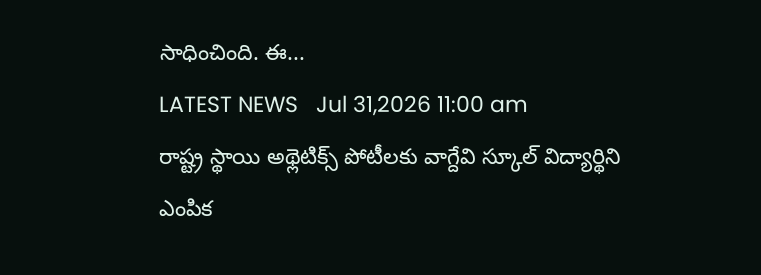సాధించింది. ఈ...
LATEST NEWS   Jul 31,2026 11:00 am
రాష్ట్ర స్థాయి అథ్లెటిక్స్ పోటీలకు వాగ్దేవి స్కూల్ విద్యార్థిని ఎంపిక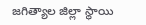జగిత్యాల జిల్లా స్థాయి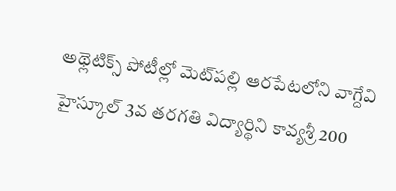అథ్లెటిక్స్ పోటీల్లో మెట్‌పల్లి ఆరపేటలోని వాగ్దేవి హైస్కూల్ 3వ తరగతి విద్యార్థిని కావ్యశ్రీ 200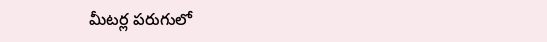మీటర్ల పరుగులో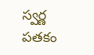స్వర్ణ పతకం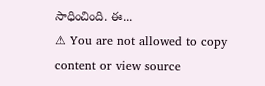సాధించింది. ఈ...
⚠ You are not allowed to copy content or view source